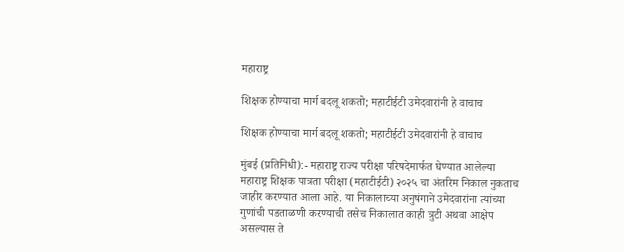महाराष्ट्र

शिक्षक होण्याचा मार्ग बदलू शकतो; महाटीईटी उमेदवारांनी हे वाचाच

शिक्षक होण्याचा मार्ग बदलू शकतो; महाटीईटी उमेदवारांनी हे वाचाच

मुंबई (प्रतिनिधी):- महाराष्ट्र राज्य परीक्षा परिषदेमार्फत घेण्यात आलेल्या महाराष्ट्र शिक्षक पात्रता परीक्षा (महाटीईटी) २०२५ चा अंतरिम निकाल नुकताच जाहीर करण्यात आला आहे. या निकालाच्या अनुषंगाने उमेदवारांना त्यांच्या गुणांची पडताळणी करण्याची तसेच निकालात काही त्रुटी अथवा आक्षेप असल्यास ते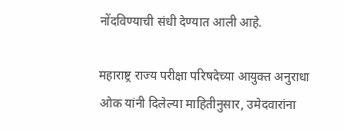नोंदविण्याची संधी देण्यात आली आहे.

महाराष्ट्र राज्य परीक्षा परिषदेच्या आयुक्त अनुराधा ओक यांनी दिलेल्या माहितीनुसार, उमेदवारांना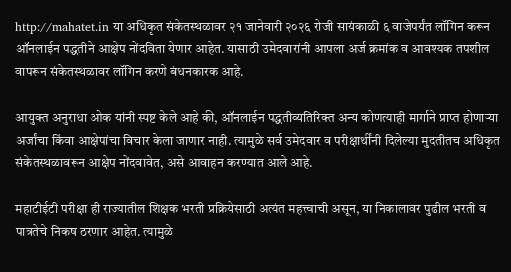http://mahatet.in या अधिकृत संकेतस्थळावर २१ जानेवारी २०२६ रोजी सायंकाळी ६ वाजेपर्यंत लॉगिन करून ऑनलाईन पद्धतीने आक्षेप नोंदविता येणार आहेत. यासाठी उमेदवारांनी आपला अर्ज क्रमांक व आवश्यक तपशील वापरून संकेतस्थळावर लॉगिन करणे बंधनकारक आहे.

आयुक्त अनुराधा ओक यांनी स्पष्ट केले आहे की, ऑनलाईन पद्धतीव्यतिरिक्त अन्य कोणत्याही मार्गाने प्राप्त होणाऱ्या अर्जांचा किंवा आक्षेपांचा विचार केला जाणार नाही. त्यामुळे सर्व उमेदवार व परीक्षार्थींनी दिलेल्या मुदतीतच अधिकृत संकेतस्थळावरून आक्षेप नोंदवावेत, असे आवाहन करण्यात आले आहे.

महाटीईटी परीक्षा ही राज्यातील शिक्षक भरती प्रक्रियेसाठी अत्यंत महत्त्वाची असून, या निकालावर पुढील भरती व पात्रतेचे निकष ठरणार आहेत. त्यामुळे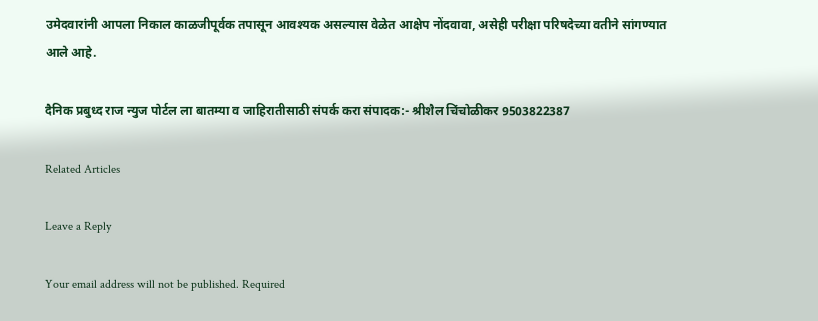उमेदवारांनी आपला निकाल काळजीपूर्वक तपासून आवश्यक असल्यास वेळेत आक्षेप नोंदवावा, असेही परीक्षा परिषदेच्या वतीने सांगण्यात आले आहे.

दैनिक प्रबुध्द राज न्युज पोर्टल ला बातम्या व जाहिरातीसाठी संपर्क करा संपादक:- श्रीशैल चिंचोळीकर 9503822387

Related Articles

Leave a Reply

Your email address will not be published. Required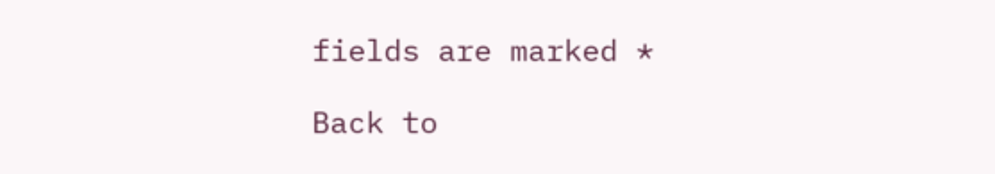fields are marked *

Back to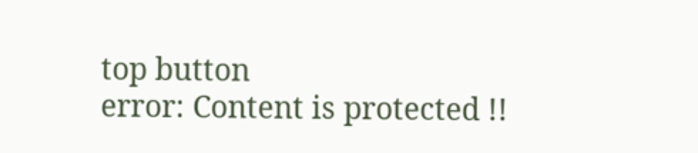top button
error: Content is protected !!